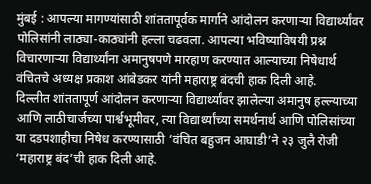मुंबई : आपल्या मागण्यांसाठी शांततापूर्वक मार्गाने आंदोलन करणाऱ्या विद्यार्थ्यांवर पोलिसांनी लाठ्या-काठ्यांनी हल्ला चढवला. आपल्या भविष्याविषयी प्रश्न विचारणाऱ्या विद्यार्थ्यांना अमानुषपणे मारहाण करण्यात आल्याच्या निषेधार्थ वंचितचे अध्यक्ष प्रकाश आंबेडकर यांनी महाराष्ट्र बंदची हाक दिली आहे.
दिल्लीत शांततापूर्ण आंदोलन करणाऱ्या विद्यार्थ्यांवर झालेल्या अमानुष हल्ल्याच्या आणि लाठीचार्जच्या पार्श्वभूमीवर, त्या विद्यार्थ्यांच्या समर्थनार्थ आणि पोलिसांच्या या दडपशाहीचा निषेध करण्यासाठी ‘वंचित बहुजन आघाडी’ने २३ जुलै रोजी ‘महाराष्ट्र बंद’ची हाक दिली आहे.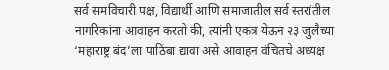सर्व समविचारी पक्ष, विद्यार्थी आणि समाजातील सर्व स्तरांतील नागरिकांना आवाहन करतो की, त्यांनी एकत्र येऊन २३ जुलैच्या ‘महाराष्ट्र बंद’ला पाठिंबा द्यावा असे आवाहन वंचितचे अध्यक्ष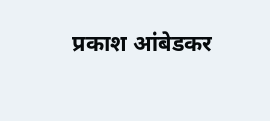प्रकाश आंबेडकर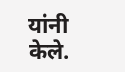यांनी केले.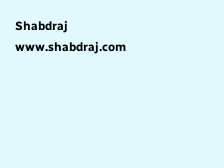Shabdraj www.shabdraj.com